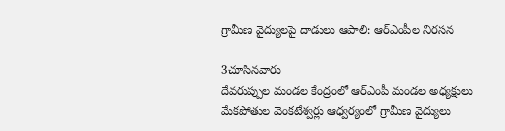గ్రామీణ వైద్యులపై దాడులు ఆపాలి: ఆర్ఎంపీల నిరసన

3చూసినవారు
దేవరుప్పుల మండల కేంద్రంలో ఆర్ఎంపీ మండల అధ్యక్షులు మేకపోతుల వెంకటేశ్వర్లు ఆధ్వర్యంలో గ్రామీణ వైద్యులు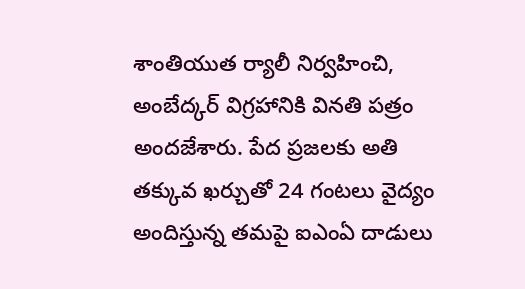శాంతియుత ర్యాలీ నిర్వహించి, అంబేద్కర్ విగ్రహానికి వినతి పత్రం అందజేశారు. పేద ప్రజలకు అతి తక్కువ ఖర్చుతో 24 గంటలు వైద్యం అందిస్తున్న తమపై ఐఎంఏ దాడులు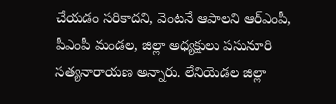చేయడం సరికాదని, వెంటనే ఆపాలని ఆర్ఎంపీ, పీఎంపీ మండల, జిల్లా అధ్యక్షులు పసునూరి సత్యనారాయణ అన్నారు. లేనియెడల జిల్లా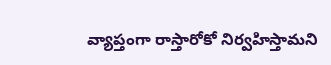వ్యాప్తంగా రాస్తారోకో నిర్వహిస్తామని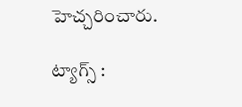హెచ్చరించారు.

ట్యాగ్స్ :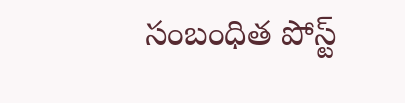సంబంధిత పోస్ట్